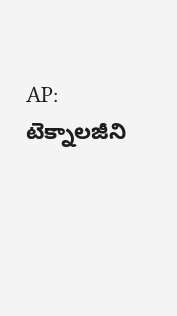AP: టెక్నాలజీని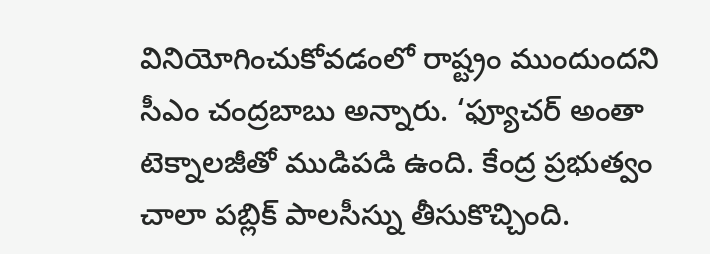వినియోగించుకోవడంలో రాష్ట్రం ముందుందని సీఎం చంద్రబాబు అన్నారు. ‘ఫ్యూచర్ అంతా టెక్నాలజీతో ముడిపడి ఉంది. కేంద్ర ప్రభుత్వం చాలా పబ్లిక్ పాలసీస్ను తీసుకొచ్చింది.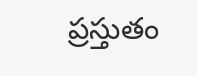ప్రస్తుతం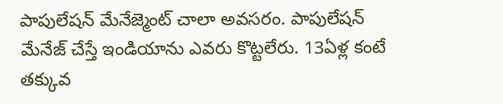పాపులేషన్ మేనేజ్మెంట్ చాలా అవసరం. పాపులేషన్ మేనేజ్ చేస్తే ఇండియాను ఎవరు కొట్టలేరు. 13ఏళ్ల కంటే తక్కువ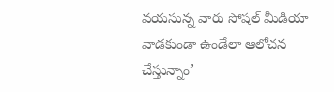వయసున్న వారు సోషల్ మీడియా వాడకుండా ఉండేలా ఆలోచన చేస్తున్నాం’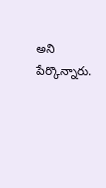అని పేర్కొన్నారు.